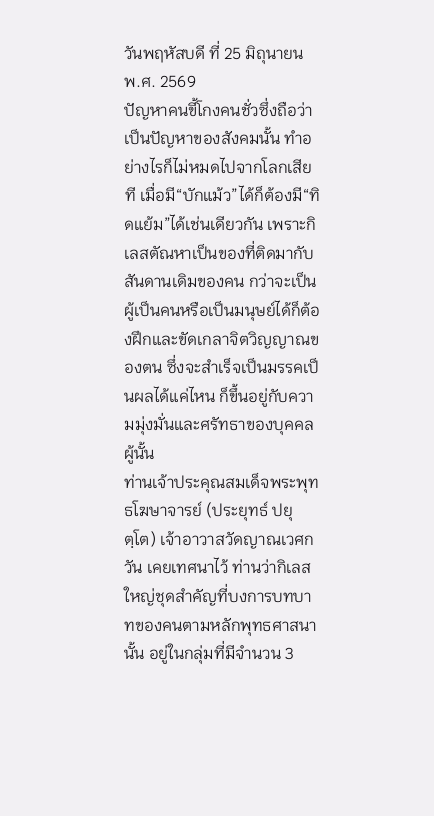วันพฤหัสบดี ที่ 25 มิถุนายน พ.ศ. 2569
ปัญหาคนขี้โกงคนชั่วซึ่งถือว่าเป็นปัญหาของสังคมนั้น ทำอย่างไรก็ไม่หมดไปจากโลกเสียที เมื่อมี“บักแม้ว”ได้ก็ต้องมี“ทิดแย้ม”ได้เช่นเดียวกัน เพราะกิเลสตัณหาเป็นของที่ติดมากับสันดานเดิมของคน กว่าจะเป็นผู้เป็นคนหรือเป็นมนุษย์ได้ก็ต้องฝึกและขัดเกลาจิตวิญญาณของตน ซึ่งจะสำเร็จเป็นมรรคเป็นผลได้แค่ไหน ก็ขึ้นอยู่กับความมุ่งมั่นและศรัทธาของบุคคลผู้นั้น
ท่านเจ้าประคุณสมเด็จพระพุทธโฆษาจารย์ (ประยุทธ์ ปยุตฺโต) เจ้าอาวาสวัดญาณเวศกวัน เคยเทศนาไว้ ท่านว่ากิเลสใหญ่ชุดสำคัญที่บงการบทบาทของคนตามหลักพุทธศาสนานั้น อยู่ในกลุ่มที่มีจำนวน 3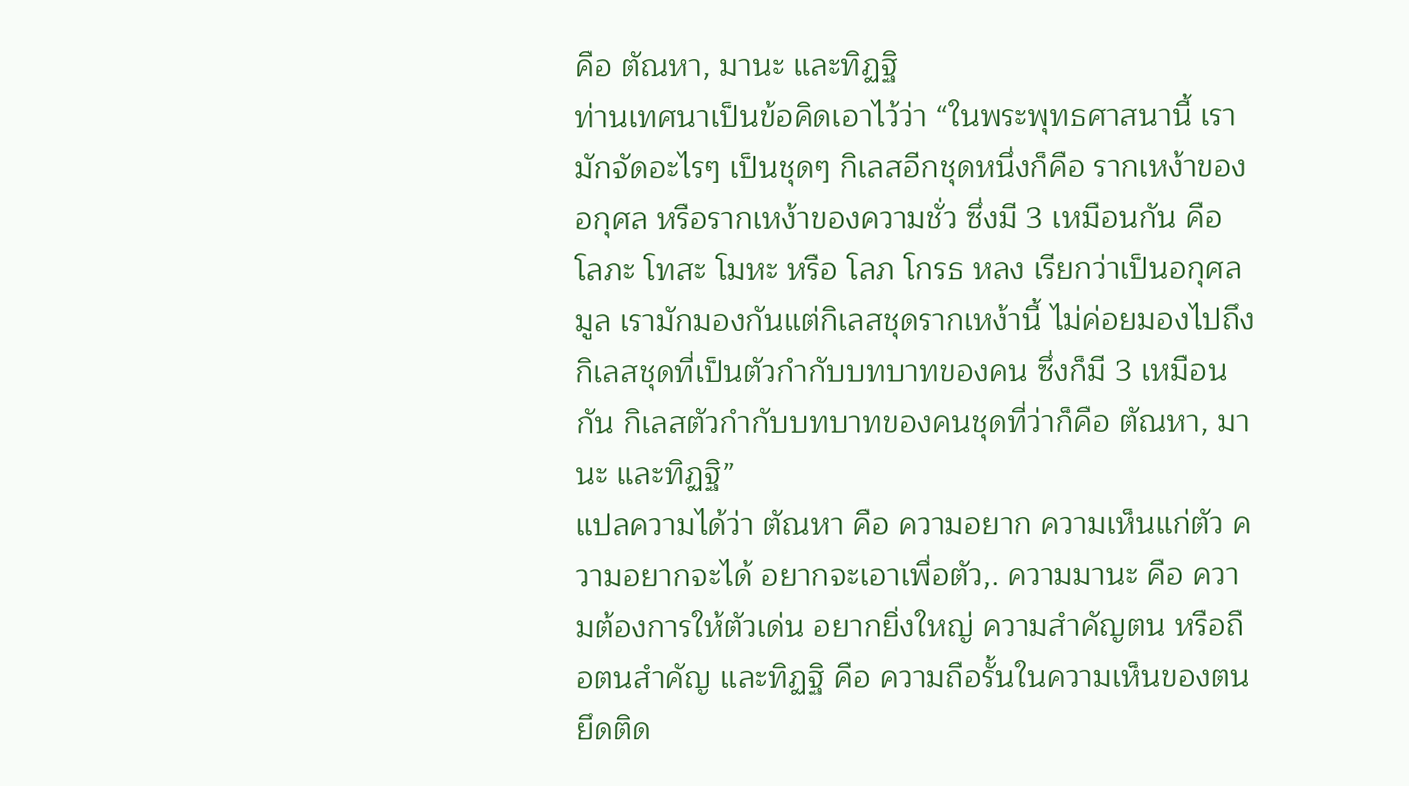คือ ตัณหา, มานะ และทิฏฐิ
ท่านเทศนาเป็นข้อคิดเอาไว้ว่า “ในพระพุทธศาสนานี้ เรามักจัดอะไรๆ เป็นชุดๆ กิเลสอีกชุดหนึ่งก็คือ รากเหง้าของอกุศล หรือรากเหง้าของความชั่ว ซึ่งมี 3 เหมือนกัน คือ โลภะ โทสะ โมหะ หรือ โลภ โกรธ หลง เรียกว่าเป็นอกุศลมูล เรามักมองกันแต่กิเลสชุดรากเหง้านี้ ไม่ค่อยมองไปถึงกิเลสชุดที่เป็นตัวกำกับบทบาทของคน ซึ่งก็มี 3 เหมือนกัน กิเลสตัวกำกับบทบาทของคนชุดที่ว่าก็คือ ตัณหา, มานะ และทิฏฐิ”
แปลความได้ว่า ตัณหา คือ ความอยาก ความเห็นแก่ตัว ความอยากจะได้ อยากจะเอาเพื่อตัว,. ความมานะ คือ ความต้องการให้ตัวเด่น อยากยิ่งใหญ่ ความสำคัญตน หรือถือตนสำคัญ และทิฏฐิ คือ ความถือรั้นในความเห็นของตน ยึดติด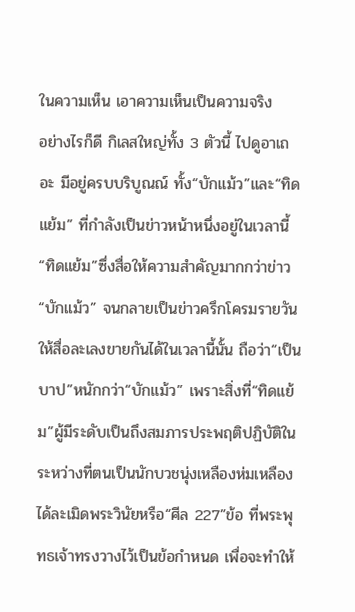ในความเห็น เอาความเห็นเป็นความจริง
อย่างไรก็ดี กิเลสใหญ่ทั้ง 3 ตัวนี้ ไปดูอาเถอะ มีอยู่ครบบริบูณณ์ ทั้ง“บักแม้ว”และ“ทิดแย้ม” ที่กำลังเป็นข่าวหน้าหนึ่งอยู่ในเวลานี้
“ทิดแย้ม”ซึ่งสื่อให้ความสำคัญมากกว่าข่าว“บักแม้ว” จนกลายเป็นข่าวครึกโครมรายวันให้สื่อละเลงขายกันได้ในเวลานี้นั้น ถือว่า“เป็นบาป”หนักกว่า“บักแม้ว” เพราะสิ่งที่“ทิดแย้ม”ผู้มีระดับเป็นถึงสมภารประพฤติปฏิบัติในระหว่างที่ตนเป็นนักบวชนุ่งเหลืองห่มเหลือง ได้ละเมิดพระวินัยหรือ“ศีล 227”ข้อ ที่พระพุทธเจ้าทรงวางไว้เป็นข้อกำหนด เพื่อจะทำให้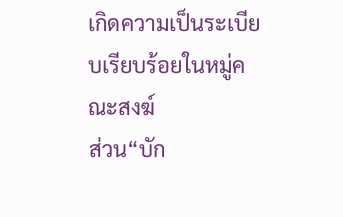เกิดความเป็นระเบียบเรียบร้อยในหมู่คณะสงฆ์
ส่วน“บัก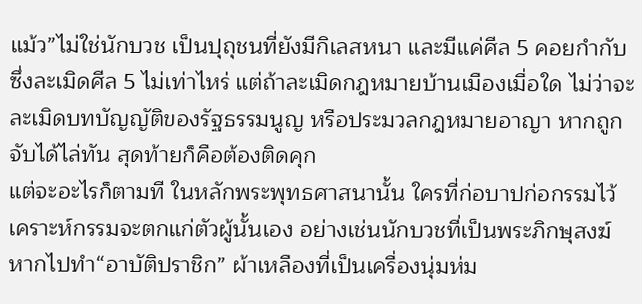แม้ว”ไม่ใช่นักบวช เป็นปุถุชนที่ยังมีกิเลสหนา และมีแค่ศีล 5 คอยกำกับ ซึ่งละเมิดศีล 5 ไม่เท่าไหร่ แต่ถ้าละเมิดกฎหมายบ้านเมืองเมื่อใด ไม่ว่าจะละเมิดบทบัญญัติของรัฐธรรมนูญ หรือประมวลกฎหมายอาญา หากถูกจับได้ไล่ทัน สุดท้ายก็คือต้องติดคุก
แต่จะอะไรก็ตามที ในหลักพระพุทธศาสนานั้น ใครที่ก่อบาปก่อกรรมไว้ เคราะห์กรรมจะตกแก่ตัวผู้นั้นเอง อย่างเช่นนักบวชที่เป็นพระภิกษุสงฆ์ หากไปทำ“อาบัติปราชิก” ผ้าเหลืองที่เป็นเครื่องนุ่มห่ม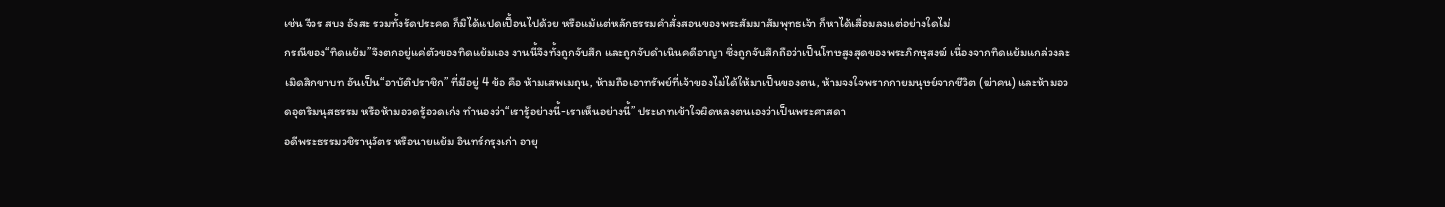เช่น จีวร สบง อังสะ รวมทั้งรัดประคด ก็มิได้แปดเปื้อนไปด้วย หรือแม้แต่หลักธรรมคำสั่งสอนของพระสัมมาสัมพุทธเจ้า ก็หาได้เสื่อมลงแต่อย่างใดไม่
กรณีของ“ทิดแย้ม”จึงตกอยู่แค่ตัวของทิดแย้มเอง งานนี้จึงทั้งถูกจับสึก และถูกจับดำเนินคดีอาญา ซึ่งถูกจับสึกถือว่าเป็นโทษสูงสุดของพระภิกษุสงฆ์ เนื่องจากทิดแย้มแกล่วงละเมิดสิกขาบท อันเป็น“อาบัติปราชิก” ที่มีอยู่ 4 ข้อ คือ ห้ามเสพเมถุน, ห้ามถือเอาทรัพย์ที่เจ้าของไม่ได้ให้มาเป็นของตน, ห้ามจงใจพรากกายมนุษย์จากชีวิต (ฆ่าคน) และห้ามอวดอุตริมนุสธรรม หรือห้ามอวดรู้อวดเก่ง ทำนองว่า“เรารู้อย่างนี้-เราเห็นอย่างนี้” ประเภทเข้าใจผิดหลงตนเองว่าเป็นพระศาสดา
อดีพระธรรมวชิรานุวัตร หรือนายแย้ม อินทร์กรุงเก่า อายุ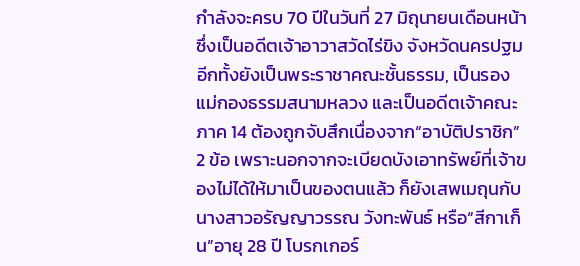กำลังจะครบ 70 ปีในวันที่ 27 มิถุนายนเดือนหน้า ซึ่งเป็นอดีตเจ้าอาวาสวัดไร่ขิง จังหวัดนครปฐม อีกทั้งยังเป็นพระราชาคณะชั้นธรรม, เป็นรองแม่กองธรรมสนามหลวง และเป็นอดีตเจ้าคณะภาค 14 ต้องถูกจับสึกเนื่องจาก“อาบัติปราชิก” 2 ข้อ เพราะนอกจากจะเบียดบังเอาทรัพย์ที่เจ้าของไม่ได้ให้มาเป็นของตนแล้ว ก็ยังเสพเมถุนกับนางสาวอรัญญาวรรณ วังทะพันธ์ หรือ“สีกาเก็น”อายุ 28 ปี โบรกเกอร์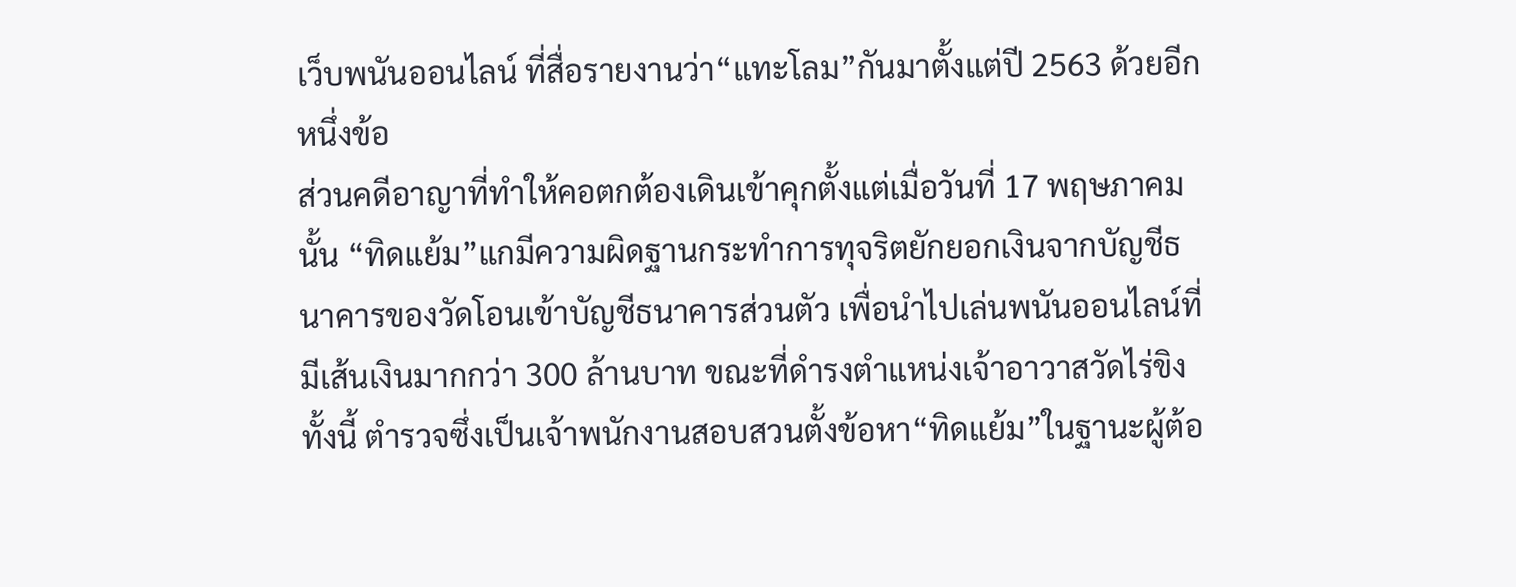เว็บพนันออนไลน์ ที่สื่อรายงานว่า“แทะโลม”กันมาตั้งแต่ปี 2563 ด้วยอีกหนึ่งข้อ
ส่วนคดีอาญาที่ทำให้คอตกต้องเดินเข้าคุกตั้งแต่เมื่อวันที่ 17 พฤษภาคมนั้น “ทิดแย้ม”แกมีความผิดฐานกระทำการทุจริตยักยอกเงินจากบัญชีธนาคารของวัดโอนเข้าบัญชีธนาคารส่วนตัว เพื่อนำไปเล่นพนันออนไลน์ที่มีเส้นเงินมากกว่า 300 ล้านบาท ขณะที่ดำรงตำแหน่งเจ้าอาวาสวัดไร่ขิง
ทั้งนี้ ตำรวจซึ่งเป็นเจ้าพนักงานสอบสวนตั้งข้อหา“ทิดแย้ม”ในฐานะผู้ต้อ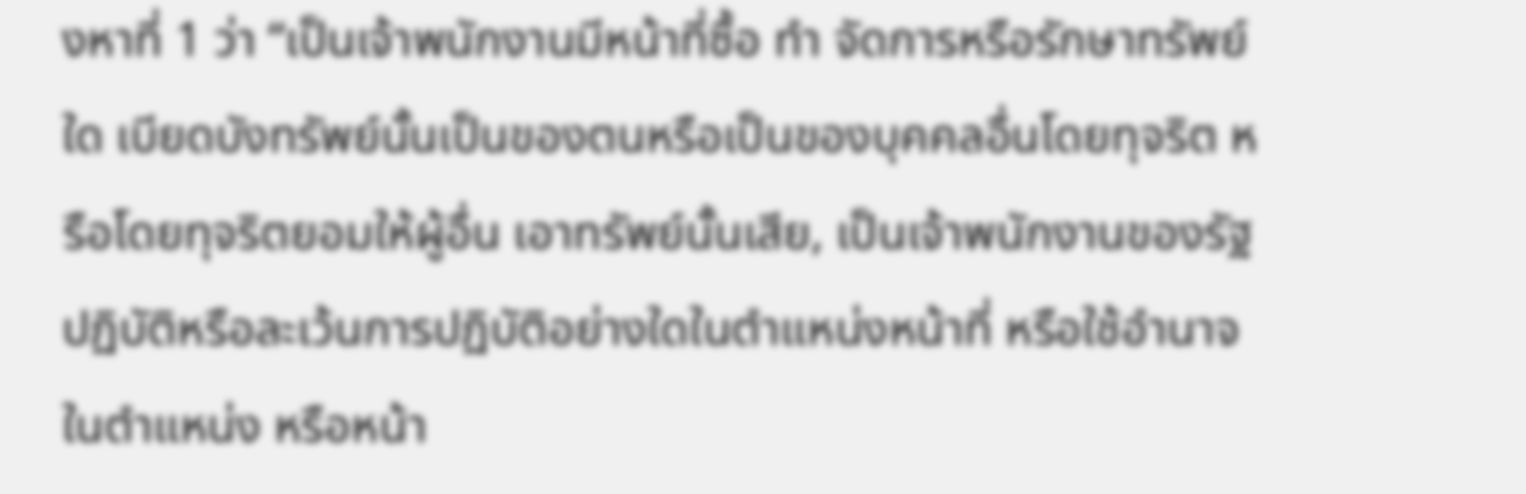งหาที่ 1 ว่า “เป็นเจ้าพนักงานมีหน้าที่ซื้อ ทำ จัดการหรือรักษาทรัพย์ใด เบียดบังทรัพย์นั้นเป็นของตนหรือเป็นของบุคคลอื่นโดยทุจริต หรือโดยทุจริตยอมให้ผู้อื่น เอาทรัพย์นั้นเสีย, เป็นเจ้าพนักงานของรัฐปฏิบัติหรือละเว้นการปฏิบัติอย่างใดในตำแหน่งหน้าที่ หรือใช้อำนาจในตำแหน่ง หรือหน้า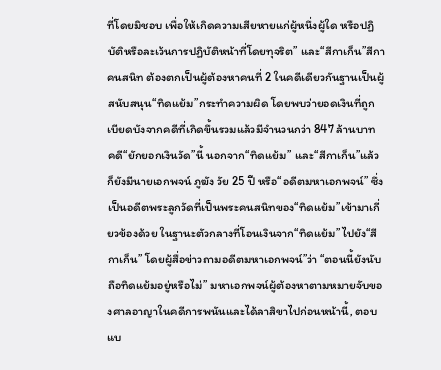ที่โดยมิชอบ เพื่อให้เกิดความเสียหายแก่ผู้หนึ่งผู้ใด หรือปฏิบัติหรือละเว้นการปฏิบัติหน้าที่โดยทุจริต” และ“สีกาเก็น”สีกาคนสนิท ต้องตกเป็นผู้ต้องหาคนที่ 2 ในคดีเดียวกันฐานเป็นผู้สนับสนุน“ทิดแย้ม”กระทำความผิด โดยพบว่ายอดเงินที่ถูกเบียดบังจากคดีที่เกิดขึ้นรวมแล้วมีจำนวนกว่า 847 ล้านบาท
คดี“ยักยอกเงินวัด”นี้ นอกจาก“ทิดแย้ม” และ“สีกาเก็น”แล้ว ก็ยังมีนายเอกพจน์ ภูฆัง วัย 25 ปี หรือ“อดีตมหาเอกพจน์” ซึ่งเป็นอดีตพระลูกวัดที่เป็นพระคนสนิทของ“ทิดแย้ม”เข้ามาเกี่ยวข้องด้วย ในฐานะตัวกลางที่โอนเงินจาก“ทิดแย้ม”ไปยัง“สีกาเก็น” โดยผู้สื่อข่าวถามอดีตมหาเอกพจน์”ว่า “ตอนนี้ยังนับถือทิดแย้มอยู่หรือไม่” มหาเอกพจน์ผู้ต้องหาตามหมายจับของศาลอาญาในคดีการพนันและได้ลาสิขาไปก่อนหน้านี้, ตอบแบ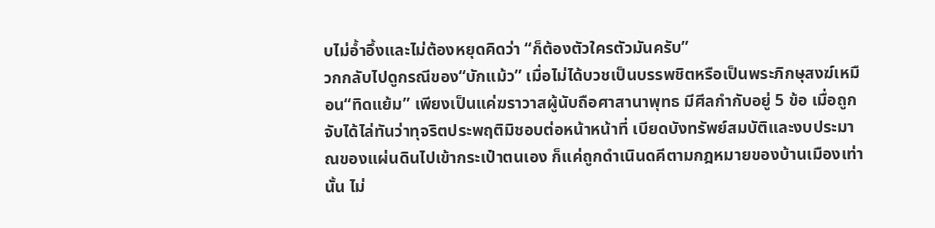บไม่อ้ำอึ้งและไม่ต้องหยุดคิดว่า “ก็ต้องตัวใครตัวมันครับ”
วกกลับไปดูกรณีของ“บักแม้ว” เมื่อไม่ได้บวชเป็นบรรพชิตหรือเป็นพระภิกษุสงฆ์เหมือน“ทิดแย้ม” เพียงเป็นแค่ฆราวาสผู้นับถือศาสานาพุทธ มีศีลกำกับอยู่ 5 ข้อ เมื่อถูกจับได้ไล่ทันว่าทุจริตประพฤติมิชอบต่อหน้าหน้าที่ เบียดบังทรัพย์สมบัติและงบประมาณของแผ่นดินไปเข้ากระเป๋าตนเอง ก็แค่ถูกดำเนินดคีตามกฎหมายของบ้านเมืองเท่านั้น ไม่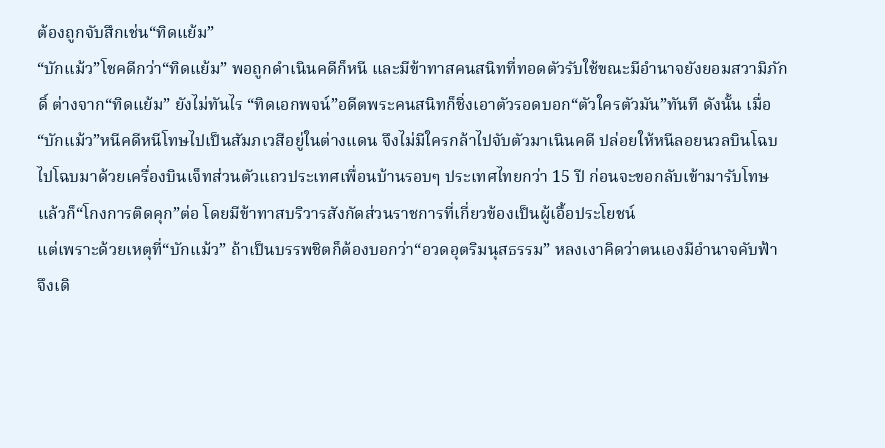ต้องถูกจับสึกเช่น“ทิดแย้ม”
“บักแม้ว”โชคดีกว่า“ทิดแย้ม” พอถูกดำเนินคดีก็หนี และมีข้าทาสคนสนิทที่ทอดตัวรับใช้ขณะมีอำนาจยังยอมสวามิภักดิ์ ต่างจาก“ทิดแย้ม” ยังไม่ทันไร “ทิดเอกพจน์”อดีตพระคนสนิทก็ชิ่งเอาตัวรอดบอก“ตัวใครตัวมัน”ทันที ดังนั้น เมื่อ“บักแม้ว”หนีคดีหนีโทษไปเป็นสัมภเวสีอยู่ในต่างแดน จึงไม่มีใครกล้าไปจับตัวมาเนินคดี ปล่อยให้หนีลอยนวลบินโฉบไปโฉบมาด้วยเครื่องบินเจ็ทส่วนตัวแถวประเทศเพื่อนบ้านรอบๆ ประเทศไทยกว่า 15 ปี ก่อนจะขอกลับเข้ามารับโทษ แล้วก็“โกงการติดคุก”ต่อ โดยมีข้าทาสบริวารสังกัดส่วนราชการที่เกี่ยวข้องเป็นผู้เอื้อประโยชน์
แต่เพราะด้วยเหตุที่“บักแม้ว” ถ้าเป็นบรรพชิตก็ต้องบอกว่า“อวดอุตริมนุสธรรม” หลงเงาคิดว่าตนเองมีอำนาจคับฟ้า จึงเดิ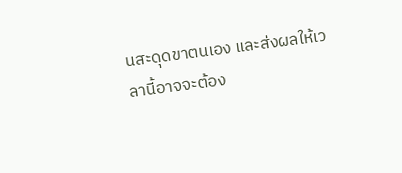นสะดุดขาตนเอง และส่งผลให้เวลานี้อาจจะต้อง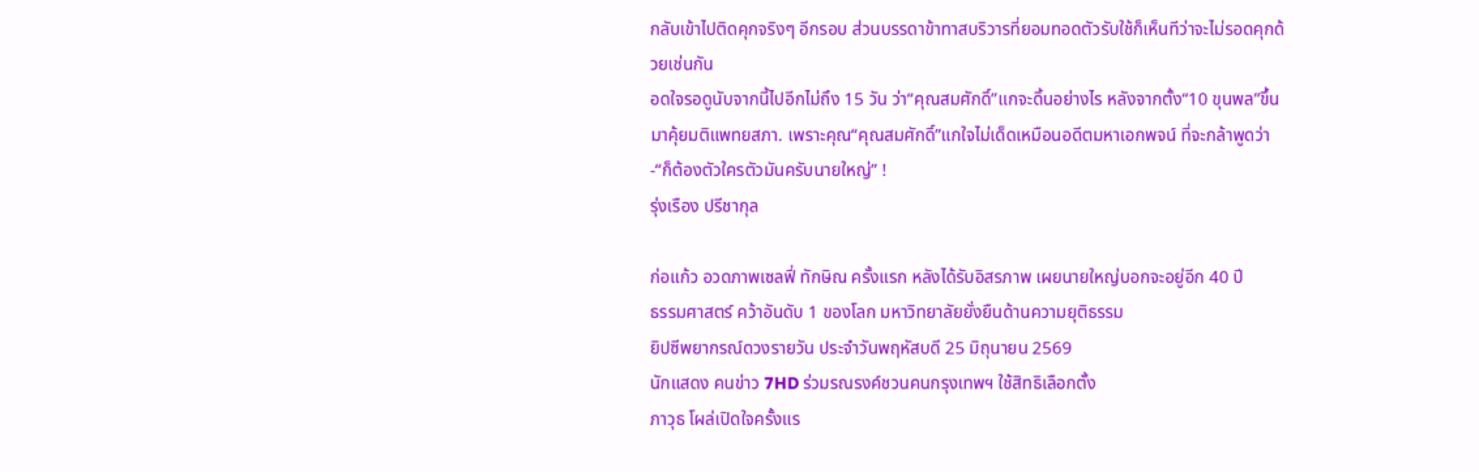กลับเข้าไปติดคุกจริงๆ อีกรอบ ส่วนบรรดาข้าทาสบริวารที่ยอมทอดตัวรับใช้ก็เห็นทีว่าจะไม่รอดคุกด้วยเช่นกัน
อดใจรอดูนับจากนี้ไปอีกไม่ถึง 15 วัน ว่า“คุณสมศักดิ์”แกจะดิ้นอย่างไร หลังจากตั้ง“10 ขุนพล”ขึ้นมาคุ้ยมติแพทยสภา. เพราะคุณ“คุณสมศักดิ์”แกใจไม่เด็ดเหมือนอดีตมหาเอกพจน์ ที่จะกล้าพูดว่า-“ก็ต้องตัวใครตัวมันครับนายใหญ่” !
รุ่งเรือง ปรีชากุล

ก่อแก้ว อวดภาพเซลฟี่ ทักษิณ ครั้งแรก หลังได้รับอิสรภาพ เผยนายใหญ่บอกจะอยู่อีก 40 ปี
ธรรมศาสตร์ คว้าอันดับ 1 ของโลก มหาวิทยาลัยยั่งยืนด้านความยุติธรรม
ยิปซีพยากรณ์ดวงรายวัน ประจำวันพฤหัสบดี 25 มิถุนายน 2569
นักแสดง คนข่าว 7HD ร่วมรณรงค์ชวนคนกรุงเทพฯ ใช้สิทธิเลือกตั้ง
ภาวุธ โผล่เปิดใจครั้งแร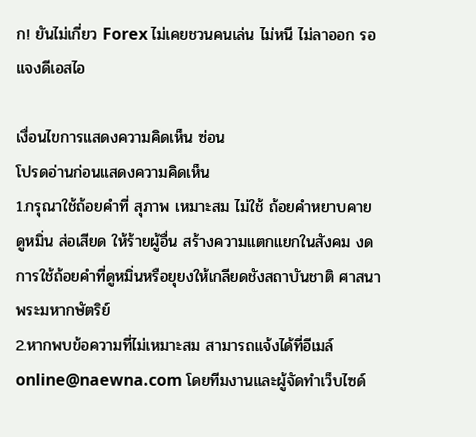ก! ยันไม่เกี่ยว Forex ไม่เคยชวนคนเล่น ไม่หนี ไม่ลาออก รอแจงดีเอสไอ

เงื่อนไขการแสดงความคิดเห็น ซ่อน
โปรดอ่านก่อนแสดงความคิดเห็น
1.กรุณาใช้ถ้อยคำที่ สุภาพ เหมาะสม ไม่ใช้ ถ้อยคำหยาบคาย ดูหมิ่น ส่อเสียด ให้ร้ายผู้อื่น สร้างความแตกแยกในสังคม งดการใช้ถ้อยคำที่ดูหมิ่นหรือยุยงให้เกลียดชังสถาบันชาติ ศาสนา พระมหากษัตริย์
2.หากพบข้อความที่ไม่เหมาะสม สามารถแจ้งได้ที่อีเมล์ online@naewna.com โดยทีมงานและผู้จัดทำเว็บไซด์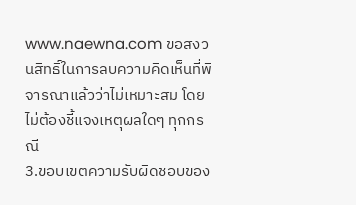www.naewna.com ขอสงวนสิทธิ์ในการลบความคิดเห็นที่พิจารณาแล้วว่าไม่เหมาะสม โดยไม่ต้องชี้แจงเหตุผลใดๆ ทุกกรณี
3.ขอบเขตความรับผิดชอบของ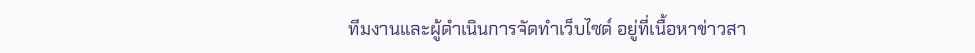ทีมงานและผู้ดำเนินการจัดทำเว็บไซด์ อยู่ที่เนื้อหาข่าวสา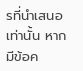รที่นำเสนอเท่านั้น หากมีข้อค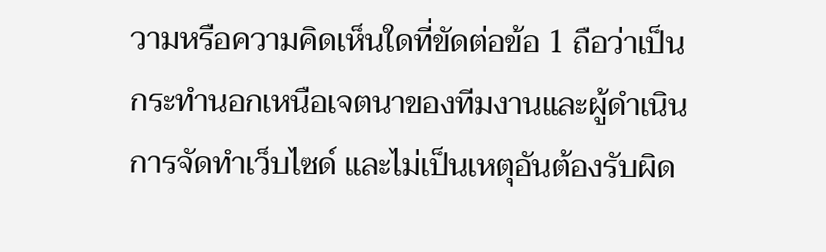วามหรือความคิดเห็นใดที่ขัดต่อข้อ 1 ถือว่าเป็นกระทำนอกเหนือเจตนาของทีมงานและผู้ดำเนินการจัดทำเว็บไซด์ และไม่เป็นเหตุอันต้องรับผิด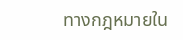ทางกฎหมายใน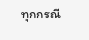ทุกกรณี